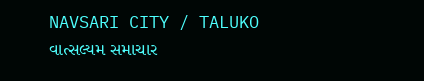NAVSARI CITY / TALUKO
વાત્સલ્યમ સમાચાર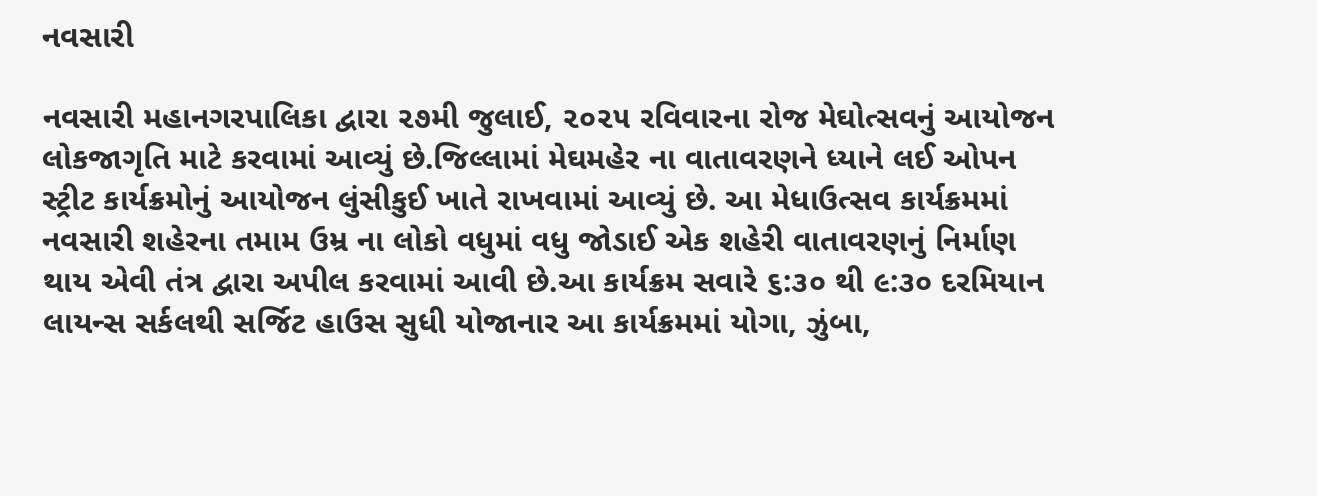નવસારી

નવસારી મહાનગરપાલિકા દ્વારા ૨૭મી જુલાઈ, ૨૦૨૫ રવિવારના રોજ મેઘોત્સવનું આયોજન લોકજાગૃતિ માટે કરવામાં આવ્યું છે.જિલ્લામાં મેઘમહેર ના વાતાવરણને ધ્યાને લઈ ઓપન સ્ટ્રીટ કાર્યક્રમોનું આયોજન લુંસીકુઈ ખાતે રાખવામાં આવ્યું છે. આ મેધાઉત્સવ કાર્યક્રમમાં નવસારી શહેરના તમામ ઉમ્ર ના લોકો વધુમાં વધુ જોડાઈ એક શહેરી વાતાવરણનું નિર્માણ થાય એવી તંત્ર દ્વારા અપીલ કરવામાં આવી છે.આ કાર્યક્રમ સવારે ૬:૩૦ થી ૯:૩૦ દરમિયાન લાયન્સ સર્કલથી સર્જિટ હાઉસ સુધી યોજાનાર આ કાર્યક્રમમાં યોગા, ઝુંબા,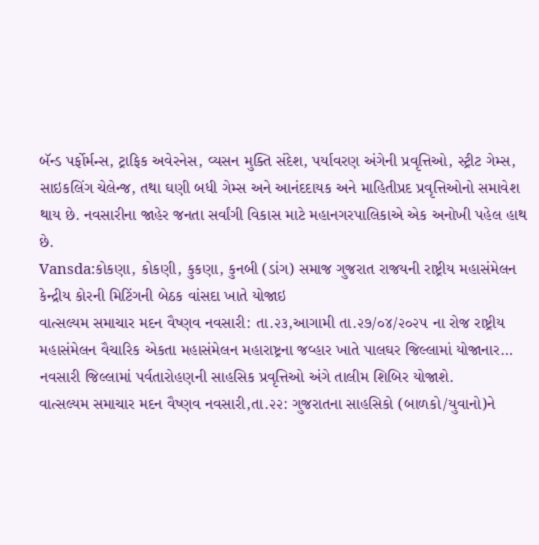બૅન્ડ પર્ફોર્મન્સ, ટ્રાફિક અવેરનેસ, વ્યસન મુક્તિ સંદેશ, પર્યાવરણ અંગેની પ્રવૃત્તિઓ, સ્ટ્રીટ ગેમ્સ, સાઇકલિંગ ચેલેન્જ, તથા ઘણી બધી ગેમ્સ અને આનંદદાયક અને માહિતીપ્રદ પ્રવૃત્તિઓનો સમાવેશ થાય છે. નવસારીના જાહેર જનતા સર્વાંગી વિકાસ માટે મહાનગરપાલિકાએ એક અનોખી પહેલ હાથ છે.
Vansda:કોકણા, કોકણી, કુકણા, કુનબી (ડાંગ) સમાજ ગુજરાત રાજયની રાષ્ટ્રીય મહાસંમેલન કેન્દ્રીય કોરની મિટિંગની બેઠક વાંસદા ખાતે યોજાઇ
વાત્સલ્યમ સમાચાર મદન વૈષ્ણવ નવસારી: તા.૨૩,આગામી તા.૨૭/૦૪/૨૦૨૫ ના રોજ રાષ્ટ્રીય મહાસંમેલન વૈચારિક એકતા મહાસંમેલન મહારાષ્ટ્રના જવ્હાર ખાતે પાલઘર જિલ્લામાં યોજાનાર…
નવસારી જિલ્લામાં પર્વતારોહણની સાહસિક પ્રવૃત્તિઓ અંગે તાલીમ શિબિર યોજાશે.
વાત્સલ્યમ સમાચાર મદન વૈષ્ણવ નવસારી,તા.૨૨: ગુજરાતના સાહસિકો (બાળકો/યુવાનો)ને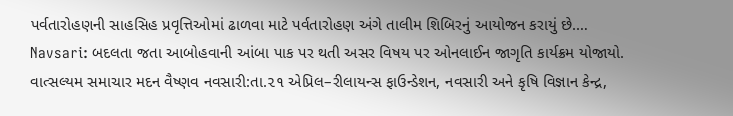પર્વતારોહણની સાહસિહ પ્રવૃત્તિઓમાં ઢાળવા માટે પર્વતારોહણ અંગે તાલીમ શિબિરનું આયોજન કરાયું છે.…
Navsari: બદલતા જતા આબોહવાની આંબા પાક પર થતી અસર વિષય પર ઓનલાઈન જાગૃતિ કાર્યક્રમ યોજાયો.
વાત્સલ્યમ સમાચાર મદન વૈષ્ણવ નવસારી:તા.૨૧ એપ્રિલ–રીલાયન્સ ફાઉન્ડેશન, નવસારી અને કૃષિ વિજ્ઞાન કેન્દ્ર,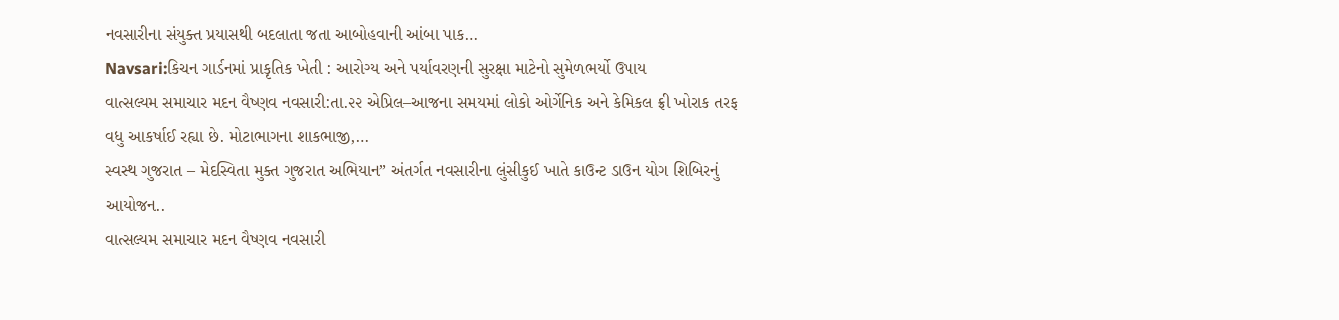નવસારીના સંયુક્ત પ્રયાસથી બદલાતા જતા આબોહવાની આંબા પાક…
Navsari:કિચન ગાર્ડનમાં પ્રાકૃતિક ખેતી : આરોગ્ય અને પર્યાવરણની સુરક્ષા માટેનો સુમેળભર્યો ઉપાય
વાત્સલ્યમ સમાચાર મદન વૈષ્ણવ નવસારી:તા.૨૨ એપ્રિલ–આજના સમયમાં લોકો ઓર્ગેનિક અને કેમિકલ ફ્રી ખોરાક તરફ વધુ આકર્ષાઈ રહ્યા છે. મોટાભાગના શાકભાજી,…
સ્વસ્થ ગુજરાત – મેદસ્વિતા મુક્ત ગુજરાત અભિયાન” અંતર્ગત નવસારીના લુંસીકુઈ ખાતે કાઉન્ટ ડાઉન યોગ શિબિરનું આયોજન..
વાત્સલ્યમ સમાચાર મદન વૈષ્ણવ નવસારી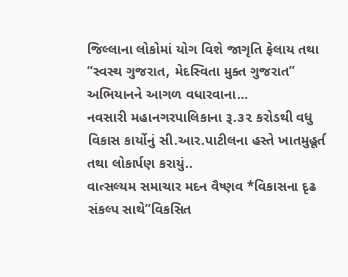જિલ્લાના લોકોમાં યોગ વિશે જાગૃતિ ફેલાય તથા “સ્વસ્થ ગુજરાત, મેદસ્વિતા મુક્ત ગુજરાત” અભિયાનને આગળ વધારવાના…
નવસારી મહાનગરપાલિકાના રૂ.૩૨ કરોડથી વધુ વિકાસ કાર્યોનું સી.આર.પાટીલના હસ્તે ખાતમુહૂર્ત તથા લોકાર્પણ કરાયું..
વાત્સલ્યમ સમાચાર મદન વૈષ્ણવ *વિકાસના દૃઢ સંકલ્પ સાથે”વિકસિત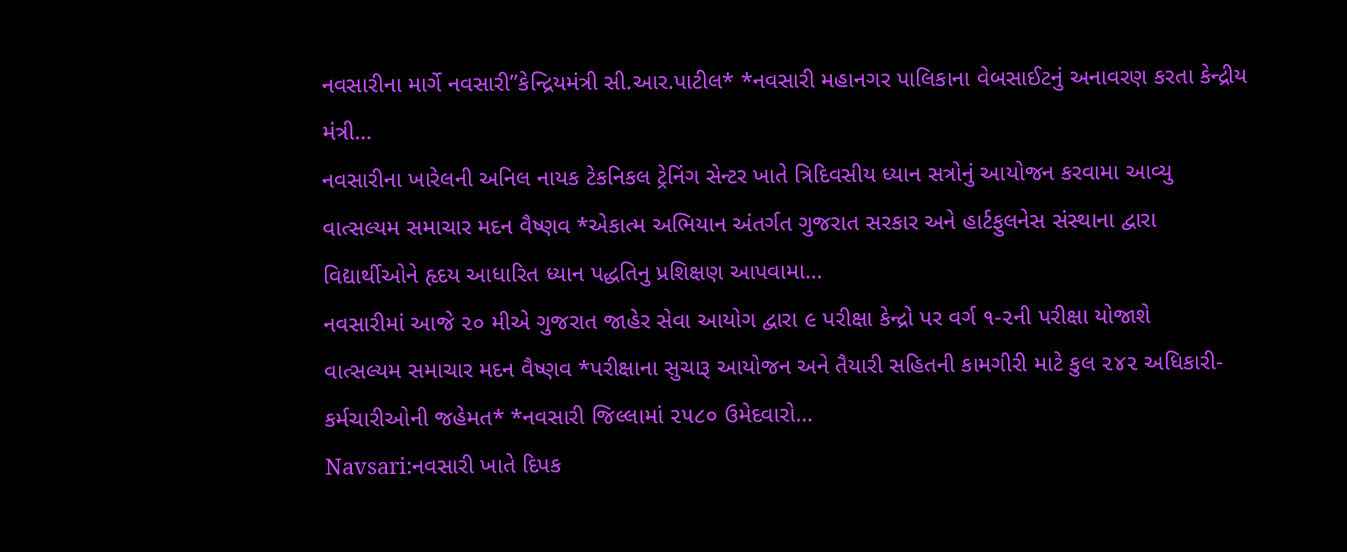નવસારીના માર્ગે નવસારી”કેન્દ્રિયમંત્રી સી.આર.પાટીલ* *નવસારી મહાનગર પાલિકાના વેબસાઈટનું અનાવરણ કરતા કેન્દ્રીય મંત્રી…
નવસારીના ખારેલની અનિલ નાયક ટેકનિકલ ટ્રેનિંગ સેન્ટર ખાતે ત્રિદિવસીય ધ્યાન સત્રોનું આયોજન કરવામા આવ્યુ
વાત્સલ્યમ સમાચાર મદન વૈષ્ણવ *એકાત્મ અભિયાન અંતર્ગત ગુજરાત સરકાર અને હાર્ટફુલનેસ સંસ્થાના દ્વારા વિદ્યાર્થીઓને હૃદય આધારિત ધ્યાન પદ્ધતિનુ પ્રશિક્ષણ આપવામા…
નવસારીમાં આજે ૨૦ મીએ ગુજરાત જાહેર સેવા આયોગ દ્વારા ૯ પરીક્ષા કેન્દ્રો પર વર્ગ ૧-૨ની પરીક્ષા યોજાશે
વાત્સલ્યમ સમાચાર મદન વૈષ્ણવ *પરીક્ષાના સુચારૂ આયોજન અને તૈયારી સહિતની કામગીરી માટે કુલ ૨૪૨ અધિકારી-કર્મચારીઓની જહેમત* *નવસારી જિલ્લામાં ૨૫૮૦ ઉમેદવારો…
Navsari:નવસારી ખાતે દિપક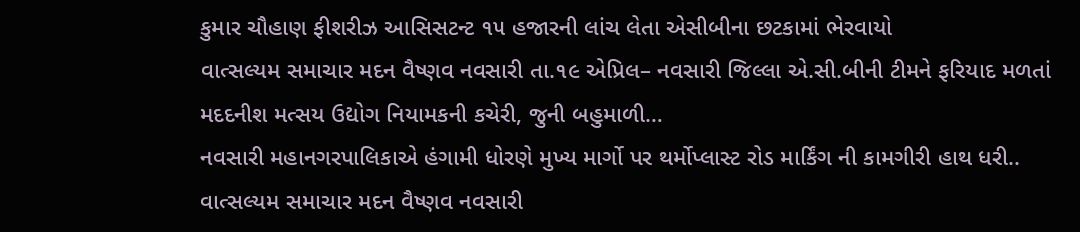કુમાર ચૌહાણ ફીશરીઝ આસિસટન્ટ ૧૫ હજારની લાંચ લેતા એસીબીના છટકામાં ભેરવાયો
વાત્સલ્યમ સમાચાર મદન વૈષ્ણવ નવસારી તા.૧૯ એપ્રિલ– નવસારી જિલ્લા એ.સી.બીની ટીમને ફરિયાદ મળતાં મદદનીશ મત્સય ઉદ્યોગ નિયામકની કચેરી, જુની બહુમાળી…
નવસારી મહાનગરપાલિકાએ હંગામી ધોરણે મુખ્ય માર્ગો પર થર્મોપ્લાસ્ટ રોડ માર્કિંગ ની કામગીરી હાથ ધરી..
વાત્સલ્યમ સમાચાર મદન વૈષ્ણવ નવસારી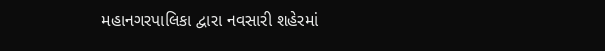મહાનગરપાલિકા દ્વારા નવસારી શહેરમાં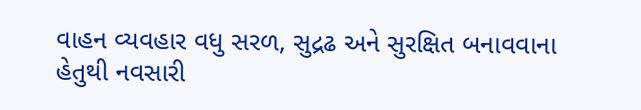વાહન વ્યવહાર વધુ સરળ, સુદ્રઢ અને સુરક્ષિત બનાવવાના હેતુથી નવસારી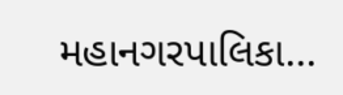મહાનગરપાલિકા…